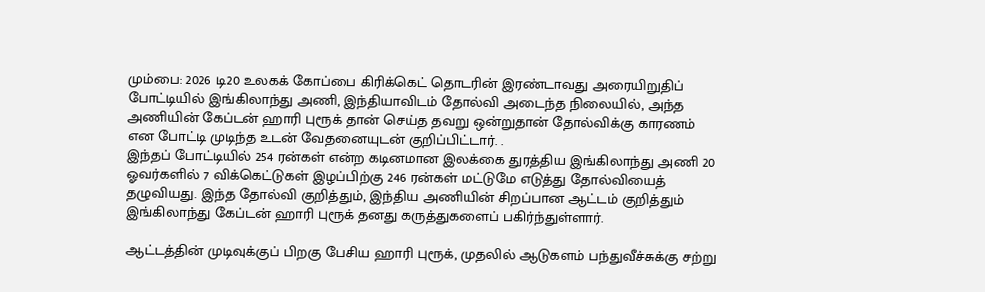மும்பை: 2026 டி20 உலகக் கோப்பை கிரிக்கெட் தொடரின் இரண்டாவது அரையிறுதிப் போட்டியில் இங்கிலாந்து அணி, இந்தியாவிடம் தோல்வி அடைந்த நிலையில், அந்த அணியின் கேப்டன் ஹாரி புரூக் தான் செய்த தவறு ஒன்றுதான் தோல்விக்கு காரணம் என போட்டி முடிந்த உடன் வேதனையுடன் குறிப்பிட்டார். .
இந்தப் போட்டியில் 254 ரன்கள் என்ற கடினமான இலக்கை துரத்திய இங்கிலாந்து அணி 20 ஓவர்களில் 7 விக்கெட்டுகள் இழப்பிற்கு 246 ரன்கள் மட்டுமே எடுத்து தோல்வியைத் தழுவியது. இந்த தோல்வி குறித்தும், இந்திய அணியின் சிறப்பான ஆட்டம் குறித்தும் இங்கிலாந்து கேப்டன் ஹாரி புரூக் தனது கருத்துகளைப் பகிர்ந்துள்ளார்.

ஆட்டத்தின் முடிவுக்குப் பிறகு பேசிய ஹாரி புரூக், முதலில் ஆடுகளம் பந்துவீச்சுக்கு சற்று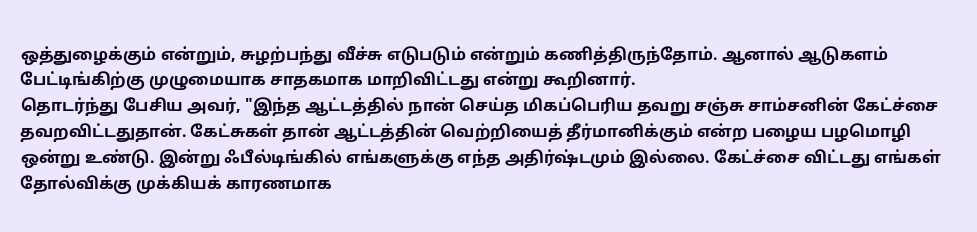ஒத்துழைக்கும் என்றும், சுழற்பந்து வீச்சு எடுபடும் என்றும் கணித்திருந்தோம். ஆனால் ஆடுகளம் பேட்டிங்கிற்கு முழுமையாக சாதகமாக மாறிவிட்டது என்று கூறினார்.
தொடர்ந்து பேசிய அவர், "இந்த ஆட்டத்தில் நான் செய்த மிகப்பெரிய தவறு சஞ்சு சாம்சனின் கேட்ச்சை தவறவிட்டதுதான். கேட்சுகள் தான் ஆட்டத்தின் வெற்றியைத் தீர்மானிக்கும் என்ற பழைய பழமொழி ஒன்று உண்டு. இன்று ஃபீல்டிங்கில் எங்களுக்கு எந்த அதிர்ஷ்டமும் இல்லை. கேட்ச்சை விட்டது எங்கள் தோல்விக்கு முக்கியக் காரணமாக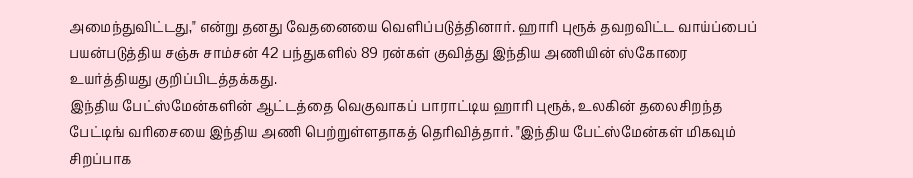அமைந்துவிட்டது," என்று தனது வேதனையை வெளிப்படுத்தினார். ஹாரி புரூக் தவறவிட்ட வாய்ப்பைப் பயன்படுத்திய சஞ்சு சாம்சன் 42 பந்துகளில் 89 ரன்கள் குவித்து இந்திய அணியின் ஸ்கோரை உயர்த்தியது குறிப்பிடத்தக்கது.
இந்திய பேட்ஸ்மேன்களின் ஆட்டத்தை வெகுவாகப் பாராட்டிய ஹாரி புரூக், உலகின் தலைசிறந்த பேட்டிங் வரிசையை இந்திய அணி பெற்றுள்ளதாகத் தெரிவித்தார். "இந்திய பேட்ஸ்மேன்கள் மிகவும் சிறப்பாக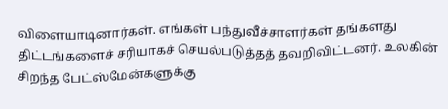விளையாடினார்கள். எங்கள் பந்துவீச்சாளர்கள் தங்களது திட்டங்களைச் சரியாகச் செயல்படுத்தத் தவறிவிட்டனர். உலகின் சிறந்த பேட்ஸ்மேன்களுக்கு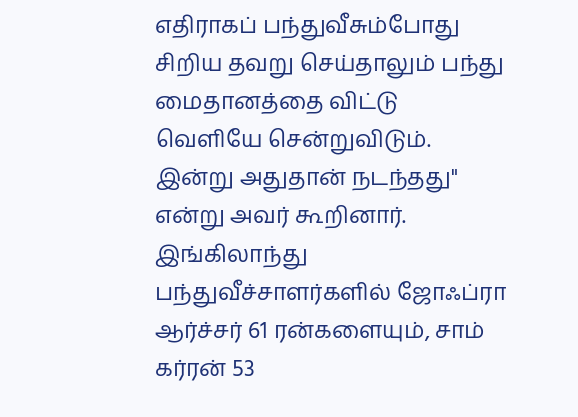எதிராகப் பந்துவீசும்போது சிறிய தவறு செய்தாலும் பந்து மைதானத்தை விட்டு வெளியே சென்றுவிடும். இன்று அதுதான் நடந்தது" என்று அவர் கூறினார். இங்கிலாந்து பந்துவீச்சாளர்களில் ஜோஃப்ரா ஆர்ச்சர் 61 ரன்களையும், சாம் கர்ரன் 53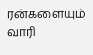ரன்களையும் வாரி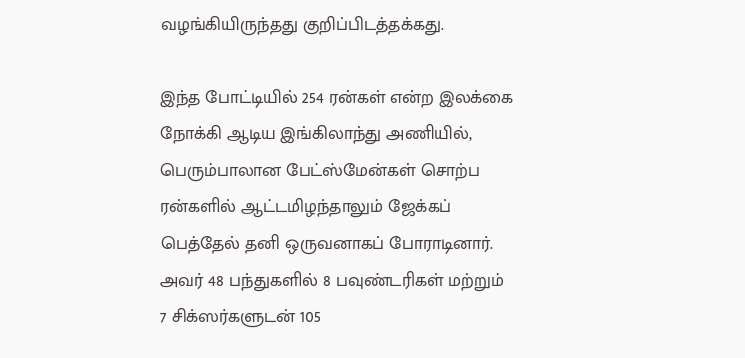வழங்கியிருந்தது குறிப்பிடத்தக்கது.

இந்த போட்டியில் 254 ரன்கள் என்ற இலக்கை நோக்கி ஆடிய இங்கிலாந்து அணியில், பெரும்பாலான பேட்ஸ்மேன்கள் சொற்ப ரன்களில் ஆட்டமிழந்தாலும் ஜேக்கப் பெத்தேல் தனி ஒருவனாகப் போராடினார். அவர் 48 பந்துகளில் 8 பவுண்டரிகள் மற்றும் 7 சிக்ஸர்களுடன் 105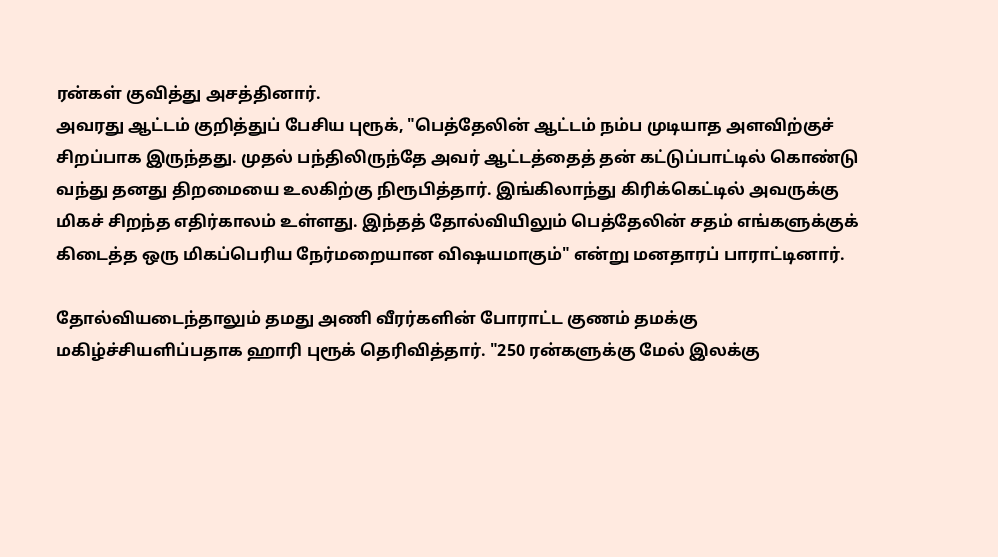ரன்கள் குவித்து அசத்தினார்.
அவரது ஆட்டம் குறித்துப் பேசிய புரூக், "பெத்தேலின் ஆட்டம் நம்ப முடியாத அளவிற்குச் சிறப்பாக இருந்தது. முதல் பந்திலிருந்தே அவர் ஆட்டத்தைத் தன் கட்டுப்பாட்டில் கொண்டு வந்து தனது திறமையை உலகிற்கு நிரூபித்தார். இங்கிலாந்து கிரிக்கெட்டில் அவருக்கு மிகச் சிறந்த எதிர்காலம் உள்ளது. இந்தத் தோல்வியிலும் பெத்தேலின் சதம் எங்களுக்குக் கிடைத்த ஒரு மிகப்பெரிய நேர்மறையான விஷயமாகும்" என்று மனதாரப் பாராட்டினார்.

தோல்வியடைந்தாலும் தமது அணி வீரர்களின் போராட்ட குணம் தமக்கு மகிழ்ச்சியளிப்பதாக ஹாரி புரூக் தெரிவித்தார். "250 ரன்களுக்கு மேல் இலக்கு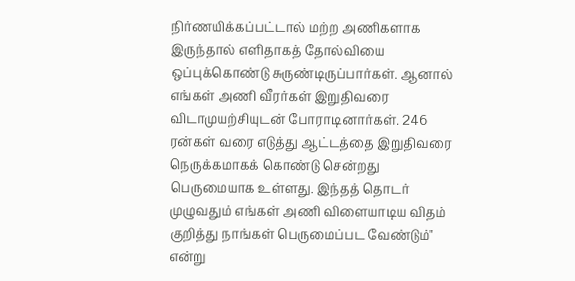நிர்ணயிக்கப்பட்டால் மற்ற அணிகளாக இருந்தால் எளிதாகத் தோல்வியை ஒப்புக்கொண்டு சுருண்டிருப்பார்கள். ஆனால் எங்கள் அணி வீரர்கள் இறுதிவரை விடாமுயற்சியுடன் போராடினார்கள். 246 ரன்கள் வரை எடுத்து ஆட்டத்தை இறுதிவரை நெருக்கமாகக் கொண்டு சென்றது பெருமையாக உள்ளது. இந்தத் தொடர் முழுவதும் எங்கள் அணி விளையாடிய விதம் குறித்து நாங்கள் பெருமைப்பட வேண்டும்" என்று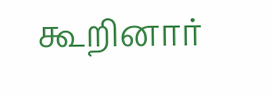கூறினார்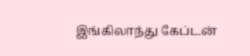இங்கிலாந்து கேப்டன்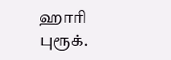ஹாரி புரூக்.